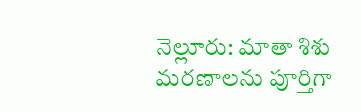నెల్లూరు: మాతా శిశు మరణాలను పూర్తిగా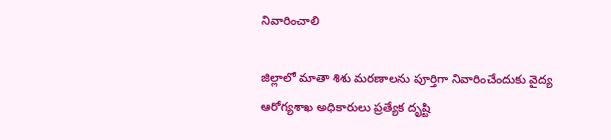నివారించాలి

జిల్లాలో మాతా శిశు మరణాలను పూర్తిగా నివారించేందుకు వైద్య ఆరోగ్యశాఖ అధికారులు ప్రత్యేక దృష్టి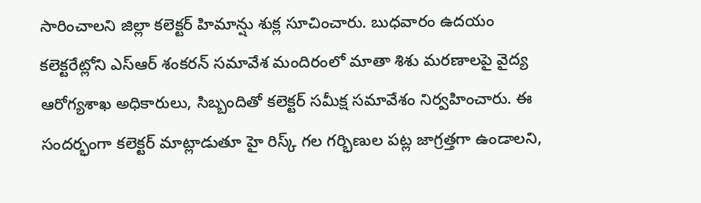సారించాలని జిల్లా కలెక్టర్ హిమాన్షు శుక్ల సూచించారు. బుధవారం ఉదయం కలెక్టరేట్లోని ఎస్ఆర్ శంకరన్ సమావేశ మందిరంలో మాతా శిశు మరణాలపై వైద్య ఆరోగ్యశాఖ అధికారులు, సిబ్బందితో కలెక్టర్ సమీక్ష సమావేశం నిర్వహించారు. ఈ సందర్భంగా కలెక్టర్ మాట్లాడుతూ హై రిస్క్ గల గర్భిణుల పట్ల జాగ్రత్తగా ఉండాలని,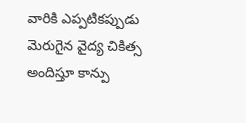వారికి ఎప్పటికప్పుడు మెరుగైన వైద్య చికిత్స అందిస్తూ కాన్పు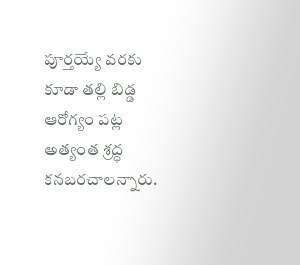పూర్తయ్యే వరకు కూడా తల్లి బిడ్డ ఆరోగ్యం పట్ల అత్యంత శ్రద్ధ కనబరచాలన్నారు.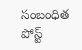సంబంధిత పోస్ట్